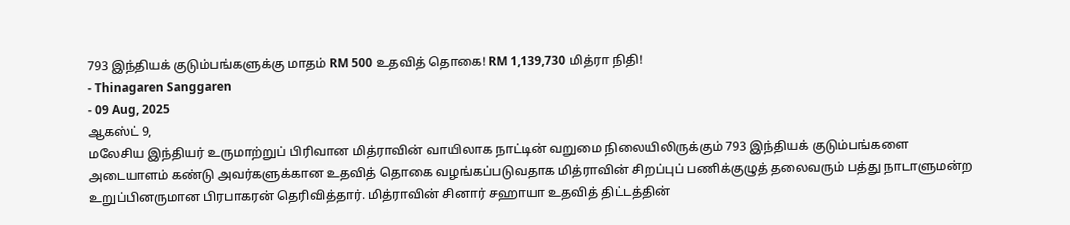793 இந்தியக் குடும்பங்களுக்கு மாதம் RM 500 உதவித் தொகை! RM 1,139,730 மித்ரா நிதி!
- Thinagaren Sanggaren
- 09 Aug, 2025
ஆகஸ்ட் 9,
மலேசிய இந்தியர் உருமாற்றுப் பிரிவான மித்ராவின் வாயிலாக நாட்டின் வறுமை நிலையிலிருக்கும் 793 இந்தியக் குடும்பங்களை அடையாளம் கண்டு அவர்களுக்கான உதவித் தொகை வழங்கப்படுவதாக மித்ராவின் சிறப்புப் பணிக்குழுத் தலைவரும் பத்து நாடாளுமன்ற உறுப்பினருமான பிரபாகரன் தெரிவித்தார். மித்ராவின் சினார் சஹாயா உதவித் திட்டத்தின்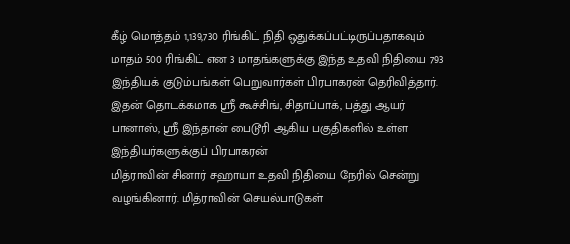கீழ் மொத்தம் 1,139,730 ரிங்கிட் நிதி ஒதுக்கப்பட்டிருப்பதாகவும் மாதம் 500 ரிங்கிட் என 3 மாதங்களுக்கு இந்த உதவி நிதியை 793 இந்தியக் குடும்பங்கள் பெறுவார்கள் பிரபாகரன் தெரிவித்தார்.
இதன் தொடக்கமாக ஸ்ரீ கூச்சிங், சிதாப்பாக், பத்து ஆயர் பானாஸ், ஸ்ரீ இந்தான் பைடூரி ஆகிய பகுதிகளில் உள்ள இந்தியர்களுக்குப் பிரபாகரன்
மித்ராவின் சினார் சஹாயா உதவி நிதியை நேரில் சென்று வழங்கினார். மித்ராவின் செயல்பாடுகள்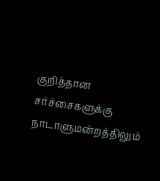குறித்தான சர்ச்சைகளுக்கு நாடாளுமன்றத்திலும்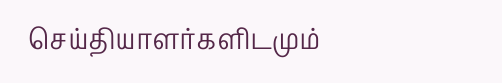செய்தியாளர்களிடமும்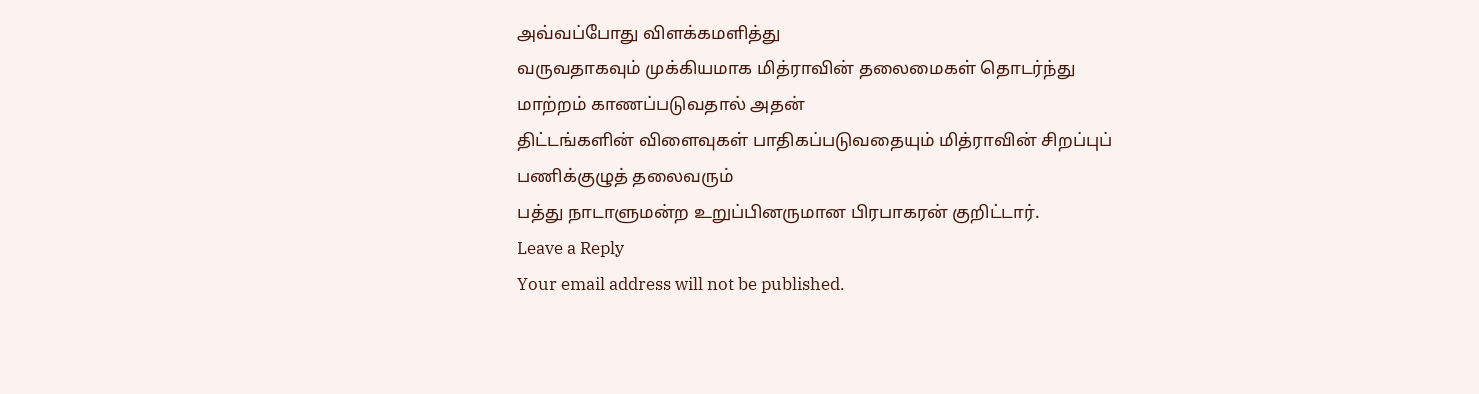அவ்வப்போது விளக்கமளித்து
வருவதாகவும் முக்கியமாக மித்ராவின் தலைமைகள் தொடர்ந்து மாற்றம் காணப்படுவதால் அதன்
திட்டங்களின் விளைவுகள் பாதிகப்படுவதையும் மித்ராவின் சிறப்புப் பணிக்குழுத் தலைவரும்
பத்து நாடாளுமன்ற உறுப்பினருமான பிரபாகரன் குறிட்டார்.
Leave a Reply
Your email address will not be published.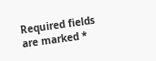Required fields are marked *